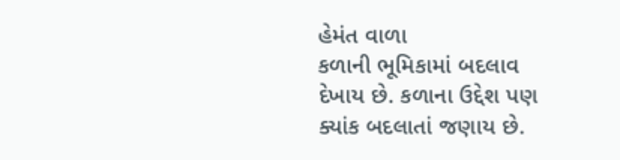હેમંત વાળા
કળાની ભૂમિકામાં બદલાવ દેખાય છે. કળાના ઉદ્દેશ પણ ક્યાંક બદલાતાં જણાય છે.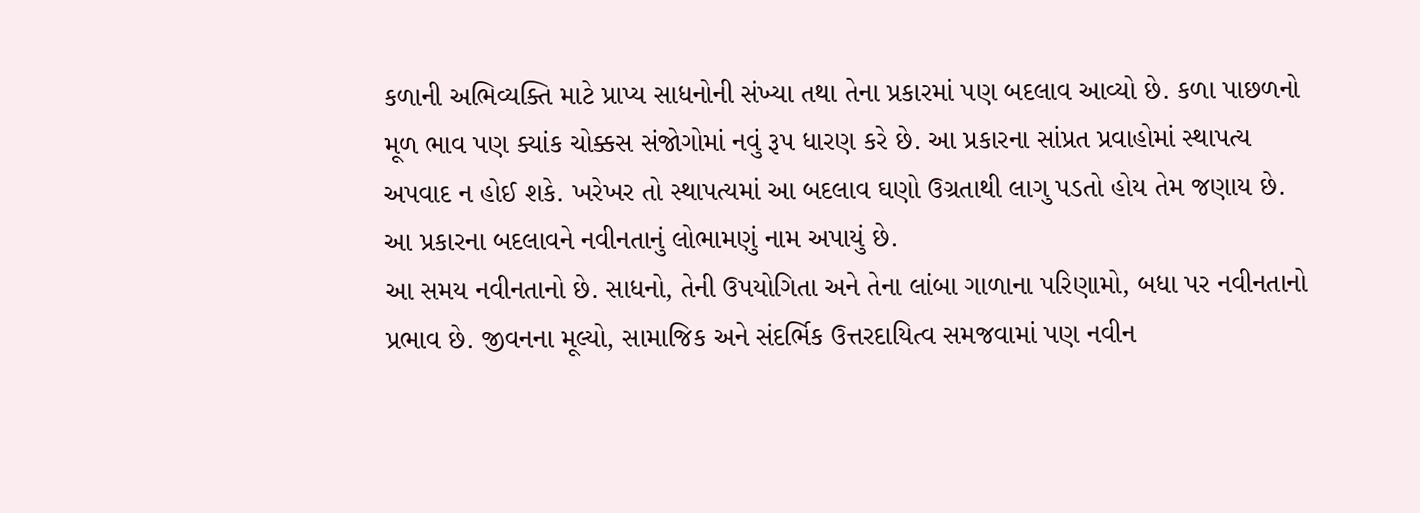કળાની અભિવ્યક્તિ માટે પ્રાપ્ય સાધનોની સંખ્યા તથા તેના પ્રકારમાં પણ બદલાવ આવ્યો છે. કળા પાછળનો મૂળ ભાવ પણ ક્યાંક ચોક્કસ સંજોગોમાં નવું રૂપ ધારણ કરે છે. આ પ્રકારના સાંપ્રત પ્રવાહોમાં સ્થાપત્ય અપવાદ ન હોઈ શકે. ખરેખર તો સ્થાપત્યમાં આ બદલાવ ઘણો ઉગ્રતાથી લાગુ પડતો હોય તેમ જણાય છે. આ પ્રકારના બદલાવને નવીનતાનું લોભામણું નામ અપાયું છે.
આ સમય નવીનતાનો છે. સાધનો, તેની ઉપયોગિતા અને તેના લાંબા ગાળાના પરિણામો, બધા પર નવીનતાનો પ્રભાવ છે. જીવનના મૂલ્યો, સામાજિક અને સંદર્ભિક ઉત્તરદાયિત્વ સમજવામાં પણ નવીન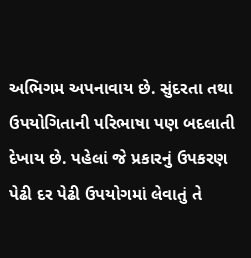અભિગમ અપનાવાય છે. સુંદરતા તથા ઉપયોગિતાની પરિભાષા પણ બદલાતી દેખાય છે. પહેલાં જે પ્રકારનું ઉપકરણ પેઢી દર પેઢી ઉપયોગમાં લેવાતું તે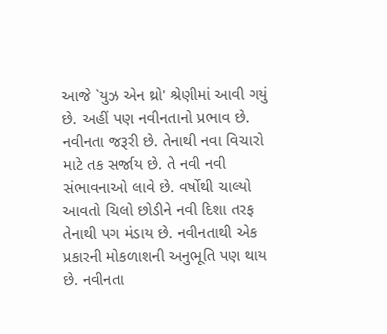આજે `યુઝ એન થ્રો' શ્રેણીમાં આવી ગયું છે. અહીં પણ નવીનતાનો પ્રભાવ છે.
નવીનતા જરૂરી છે. તેનાથી નવા વિચારો માટે તક સર્જાય છે. તે નવી નવી સંભાવનાઓ લાવે છે. વર્ષોથી ચાલ્યો આવતો ચિલો છોડીને નવી દિશા તરફ તેનાથી પગ મંડાય છે. નવીનતાથી એક પ્રકારની મોકળાશની અનુભૂતિ પણ થાય છે. નવીનતા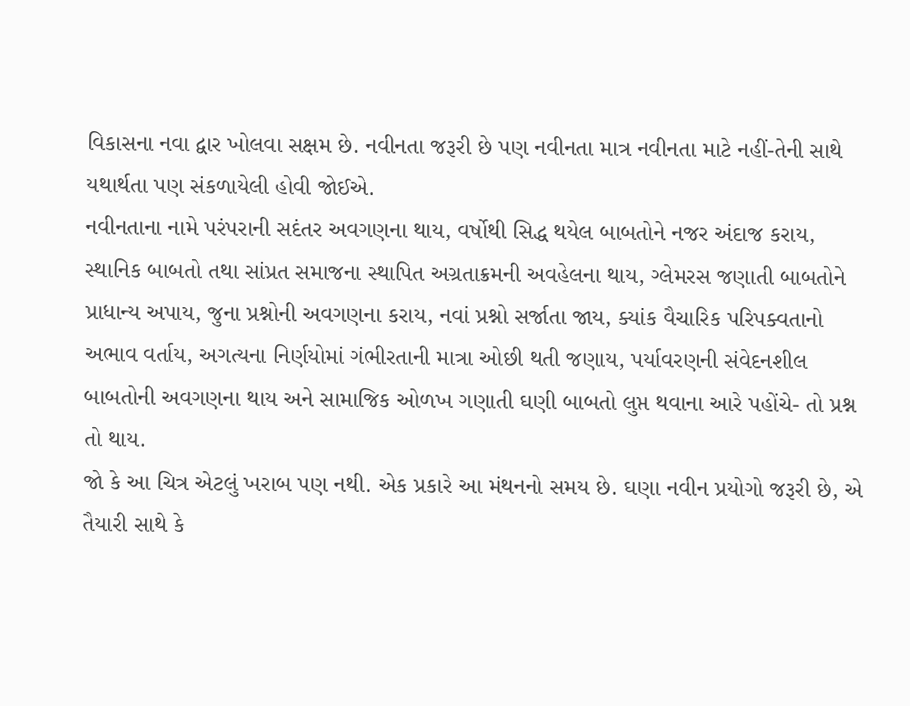વિકાસના નવા દ્વાર ખોલવા સક્ષમ છે. નવીનતા જરૂરી છે પણ નવીનતા માત્ર નવીનતા માટે નહીં-તેની સાથે યથાર્થતા પણ સંકળાયેલી હોવી જોઈએ.
નવીનતાના નામે પરંપરાની સદંતર અવગણના થાય, વર્ષોથી સિદ્ધ થયેલ બાબતોને નજર અંદાજ કરાય, સ્થાનિક બાબતો તથા સાંપ્રત સમાજના સ્થાપિત અગ્રતાક્રમની અવહેલના થાય, ગ્લેમરસ જણાતી બાબતોને પ્રાધાન્ય અપાય, જુના પ્રશ્નોની અવગણના કરાય, નવાં પ્રશ્નો સર્જાતા જાય, ક્યાંક વૈચારિક પરિપક્વતાનો અભાવ વર્તાય, અગત્યના નિર્ણયોમાં ગંભીરતાની માત્રા ઓછી થતી જણાય, પર્યાવરણની સંવેદનશીલ બાબતોની અવગણના થાય અને સામાજિક ઓળખ ગણાતી ઘણી બાબતો લુપ્ત થવાના આરે પહોંચે- તો પ્રશ્ન તો થાય.
જો કે આ ચિત્ર એટલું ખરાબ પણ નથી. એક પ્રકારે આ મંથનનો સમય છે. ઘણા નવીન પ્રયોગો જરૂરી છે, એ તૈયારી સાથે કે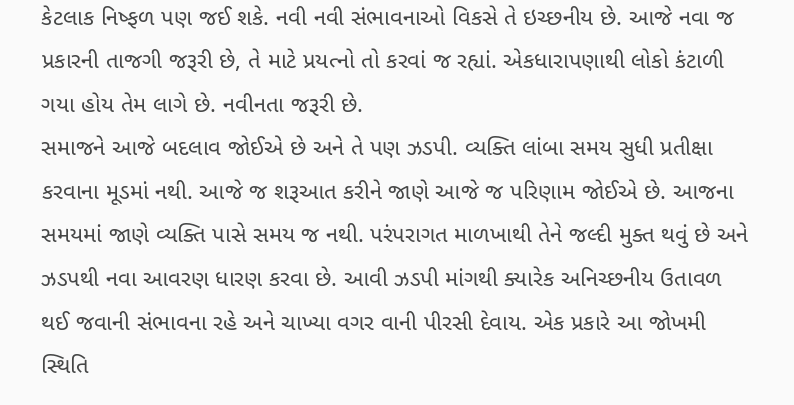કેટલાક નિષ્ફળ પણ જઈ શકે. નવી નવી સંભાવનાઓ વિકસે તે ઇચ્છનીય છે. આજે નવા જ પ્રકારની તાજગી જરૂરી છે, તે માટે પ્રયત્નો તો કરવાં જ રહ્યાં. એકધારાપણાથી લોકો કંટાળી ગયા હોય તેમ લાગે છે. નવીનતા જરૂરી છે.
સમાજને આજે બદલાવ જોઈએ છે અને તે પણ ઝડપી. વ્યક્તિ લાંબા સમય સુધી પ્રતીક્ષા કરવાના મૂડમાં નથી. આજે જ શરૂઆત કરીને જાણે આજે જ પરિણામ જોઈએ છે. આજના સમયમાં જાણે વ્યક્તિ પાસે સમય જ નથી. પરંપરાગત માળખાથી તેને જલ્દી મુક્ત થવું છે અને ઝડપથી નવા આવરણ ધારણ કરવા છે. આવી ઝડપી માંગથી ક્યારેક અનિચ્છનીય ઉતાવળ થઈ જવાની સંભાવના રહે અને ચાખ્યા વગર વાની પીરસી દેવાય. એક પ્રકારે આ જોખમી સ્થિતિ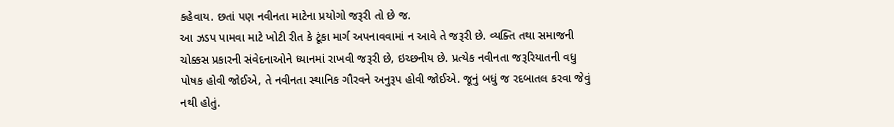કહેવાય. છતાં પણ નવીનતા માટેના પ્રયોગો જરૂરી તો છે જ.
આ ઝડપ પામવા માટે ખોટી રીત કે ટૂંકા માર્ગ અપનાવવામાં ન આવે તે જરૂરી છે. વ્યક્તિ તથા સમાજની ચોક્કસ પ્રકારની સંવેદનાઓને ધ્યાનમાં રાખવી જરૂરી છે, ઇચ્છનીય છે. પ્રત્યેક નવીનતા જરૂરિયાતની વધુ પોષક હોવી જોઈએ, તે નવીનતા સ્થાનિક ગૌરવને અનુરૂપ હોવી જોઈએ. જૂનું બધું જ રદબાતલ કરવા જેવું નથી હોતું.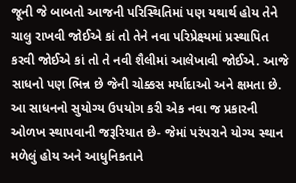જૂની જે બાબતો આજની પરિસ્થિતિમાં પણ યથાર્થ હોય તેને ચાલુ રાખવી જોઈએ કાં તો તેને નવા પરિપ્રેક્ષ્યમાં પ્રસ્થાપિત કરવી જોઈએ કાં તો તે નવી શૈલીમાં આલેખાવી જોઈએ. આજે સાધનો પણ ભિન્ન છે જેની ચોક્કસ મર્યાદાઓ અને ક્ષમતા છે. આ સાધનનો સુયોગ્ય ઉપયોગ કરી એક નવા જ પ્રકારની ઓળખ સ્થાપવાની જરૂરિયાત છે- જેમાં પરંપરાને યોગ્ય સ્થાન મળેલું હોય અને આધુનિકતાને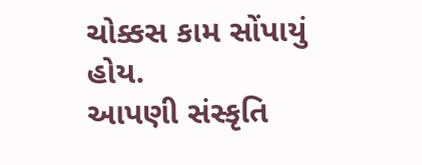ચોક્કસ કામ સોંપાયું હોય.
આપણી સંસ્કૃતિ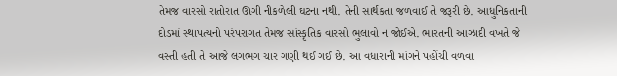તેમજ વારસો રાતોરાત ઊગી નીકળેલી ઘટના નથી. તેની સાર્થકતા જળવાઈ તે જરૂરી છે. આધુનિકતાની દોડમાં સ્થાપત્યનો પરંપરાગત તેમજ સાંસ્કૃતિક વારસો ભુલાવો ન જોઈએ. ભારતની આઝાદી વખતે જે વસ્તી હતી તે આજે લગભગ ચાર ગણી થઈ ગઈ છે. આ વધારાની માંગને પહોંચી વળવા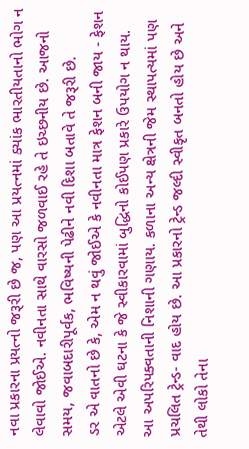નવા પ્રકારના પ્રયત્નો જરૂરી છે જ, પણ આ પ્રયત્નમાં ક્યાંક ભારતીયતાનો ભોગ ન લેવાવો જોઈએ. નવીનતા સાથે વારસો જળવાઈ રહે તે ઇચ્છનીય છે. આજનો સમય, જવાબદારીપૂર્વક, ભવિષ્યની પેઢીને નવી દિશા બતાવે તે જરૂરી છે.
ડર એ વાતનો છે કે, એમ ન થવું જોઈએ કે નવીનતા માત્ર ફેશન બની જાય - ફેશન એટલે એવી ઘટના કે જે સ્વીકારવામાં બુદ્ધિનો કોઈપણ પ્રકારે ઉપયોગ ન થાય. આ અપરિપક્વતાની નિશાની ગણાય. કળાના અન્ય ક્ષેત્રની જેમ સ્થાપત્યમાં પણ પ્રચલિત ટ્રેન્ડ- વાદ હોય છે. આ પ્રકારનો ટ્રેન્ડ જલ્દી સ્વીકૃત બનતો હોય છે અને તેથી લોકો તેના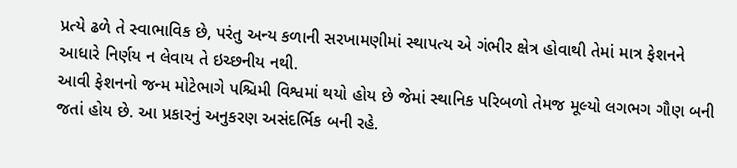પ્રત્યે ઢળે તે સ્વાભાવિક છે, પરંતુ અન્ય કળાની સરખામણીમાં સ્થાપત્ય એ ગંભીર ક્ષેત્ર હોવાથી તેમાં માત્ર ફેશનને આધારે નિર્ણય ન લેવાય તે ઇચ્છનીય નથી.
આવી ફેશનનો જન્મ મોટેભાગે પશ્ચિમી વિશ્વમાં થયો હોય છે જેમાં સ્થાનિક પરિબળો તેમજ મૂલ્યો લગભગ ગૌણ બની જતાં હોય છે. આ પ્રકારનું અનુકરણ અસંદર્ભિક બની રહે.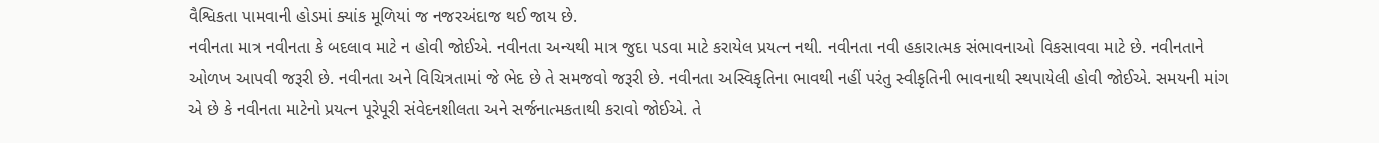વૈશ્વિકતા પામવાની હોડમાં ક્યાંક મૂળિયાં જ નજરઅંદાજ થઈ જાય છે.
નવીનતા માત્ર નવીનતા કે બદલાવ માટે ન હોવી જોઈએ. નવીનતા અન્યથી માત્ર જુદા પડવા માટે કરાયેલ પ્રયત્ન નથી. નવીનતા નવી હકારાત્મક સંભાવનાઓ વિકસાવવા માટે છે. નવીનતાને ઓળખ આપવી જરૂરી છે. નવીનતા અને વિચિત્રતામાં જે ભેદ છે તે સમજવો જરૂરી છે. નવીનતા અસ્વિકૃતિના ભાવથી નહીં પરંતુ સ્વીકૃતિની ભાવનાથી સ્થપાયેલી હોવી જોઈએ. સમયની માંગ એ છે કે નવીનતા માટેનો પ્રયત્ન પૂરેપૂરી સંવેદનશીલતા અને સર્જનાત્મકતાથી કરાવો જોઈએ. તે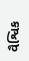વૈશ્વિક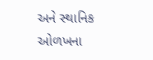અને સ્થાનિક ઓળખના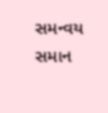સમન્વય સમાન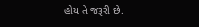હોય તે જરૂરી છે.